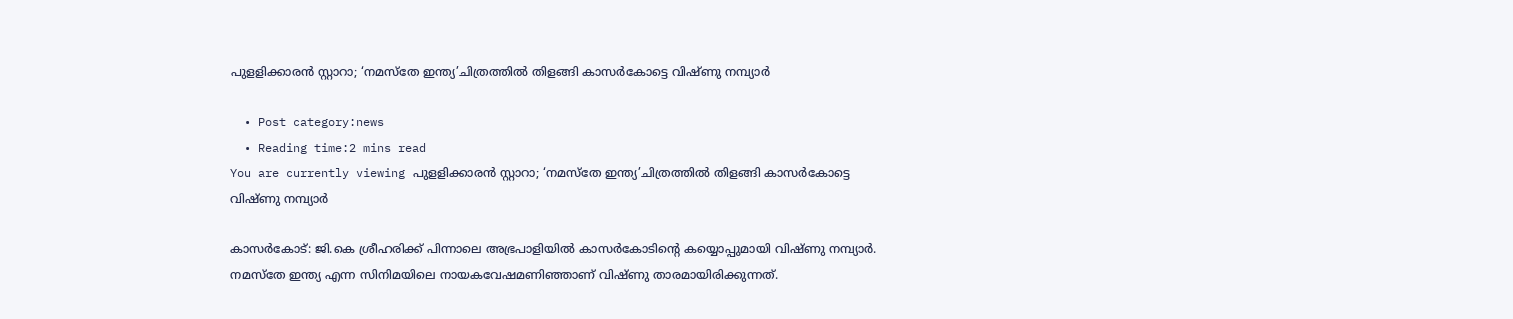പുളളിക്കാരന്‍ സ്റ്റാറാ; ‘നമസ്‌തേ ഇന്ത്യ’ചിത്രത്തില്‍ തിളങ്ങി കാസര്‍കോട്ടെ വിഷ്ണു നമ്പ്യാര്‍

  • Post category:news
  • Reading time:2 mins read
You are currently viewing പുളളിക്കാരന്‍ സ്റ്റാറാ; ‘നമസ്‌തേ ഇന്ത്യ’ചിത്രത്തില്‍ തിളങ്ങി കാസര്‍കോട്ടെ വിഷ്ണു നമ്പ്യാര്‍

കാസര്‍കോട്: ജി.കെ ശ്രീഹരിക്ക് പിന്നാലെ അഭ്രപാളിയില്‍ കാസര്‍കോടിന്റെ കയ്യൊപ്പുമായി വിഷ്ണു നമ്പ്യാര്‍. നമസ്‌തേ ഇന്ത്യ എന്ന സിനിമയിലെ നായകവേഷമണിഞ്ഞാണ് വിഷ്ണു താരമായിരിക്കുന്നത്.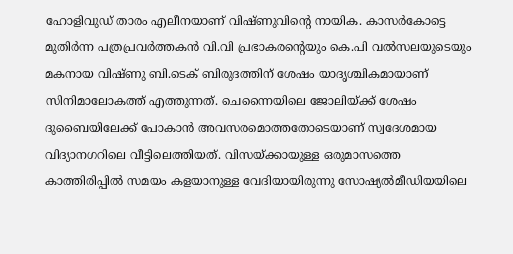ഹോളിവുഡ് താരം എലീനയാണ് വിഷ്ണുവിന്റെ നായിക. കാസര്‍കോട്ടെ മുതിര്‍ന്ന പത്രപ്രവര്‍ത്തകന്‍ വി.വി പ്രഭാകരന്റെയും കെ.പി വല്‍സലയുടെയും മകനായ വിഷ്ണു ബി.ടെക് ബിരുദത്തിന് ശേഷം യാദൃശ്ചികമായാണ് സിനിമാലോകത്ത് എത്തുന്നത്. ചെന്നൈയിലെ ജോലിയ്ക്ക് ശേഷം ദുബൈയിലേക്ക് പോകാന്‍ അവസരമൊത്തതോടെയാണ് സ്വദേശമായ വിദ്യാനഗറിലെ വീട്ടിലെത്തിയത്. വിസയ്ക്കായുള്ള ഒരുമാസത്തെ കാത്തിരിപ്പില്‍ സമയം കളയാനുള്ള വേദിയായിരുന്നു സോഷ്യല്‍മീഡിയയിലെ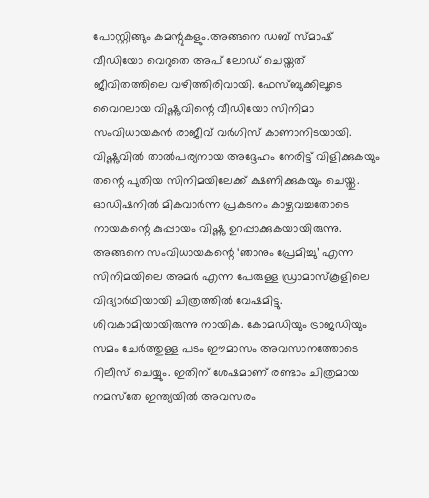പോസ്റ്റിങ്ങും കമന്റുകളും.അങ്ങനെ ഡബ് സ്മാഷ് വീഡിയോ വെറുതെ അപ് ലോഡ് ചെയ്തത് ജീവിതത്തിലെ വഴിത്തിരിവായി. ഫേസ്ബുക്കിലൂടെ വൈറലായ വിഷ്ണുവിന്റെ വീഡിയോ സിനിമാ സംവിധായകന്‍ രാജീവ് വര്‍ഗിസ് കാണാനിടയായി. വിഷ്ണുവില്‍ താല്‍പര്യനായ അദ്ദേഹം നേരിട്ട് വിളിക്കുകയും തന്റെ പുതിയ സിനിമയിലേക്ക് ക്ഷണിക്കുകയും ചെയ്തു. ഓഡിഷനില്‍ മികവാര്‍ന്ന പ്രകടനം കാഴ്ചവച്ചതോടെ നായകന്റെ കുപ്പായം വിഷ്ണു ഉറപ്പാക്കുകയായിരുന്നു. അങ്ങനെ സംവിധായകന്റെ ‘ഞാനും പ്രേമിച്ചു’ എന്ന സിനിമയിലെ അമര്‍ എന്ന പേരുള്ള ഡ്രാമാസ്‌കൂളിലെ വിദ്യാര്‍ഥിയായി ചിത്രത്തില്‍ വേഷമിട്ടു. ശിവകാമിയായിരുന്നു നായിക. കോമഡിയും ട്രാജഡിയും സമം ചേര്‍ത്തുള്ള പടം ഈമാസം അവസാനത്തോടെ റിലീസ് ചെയ്യും. ഇതിന് ശേഷമാണ് രണ്ടാം ചിത്രമായ നമസ്‌തേ ഇന്ത്യയില്‍ അവസരം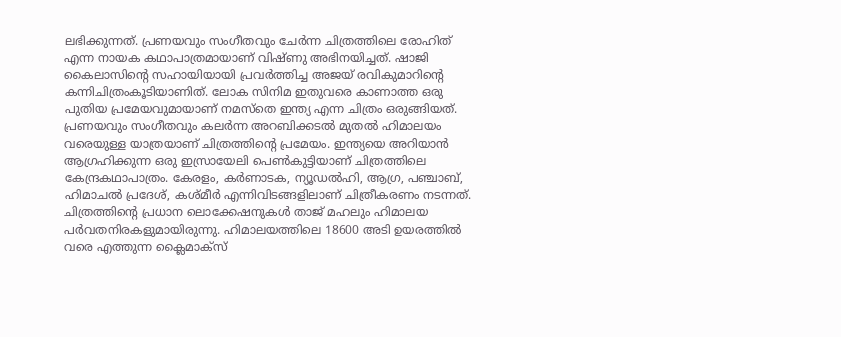ലഭിക്കുന്നത്. പ്രണയവും സംഗീതവും ചേര്‍ന്ന ചിത്രത്തിലെ രോഹിത് എന്ന നായക കഥാപാത്രമായാണ് വിഷ്ണു അഭിനയിച്ചത്. ഷാജി കൈലാസിന്റെ സഹായിയായി പ്രവര്‍ത്തിച്ച അജയ് രവികുമാറിന്റെ കന്നിചിത്രംകൂടിയാണിത്. ലോക സിനിമ ഇതുവരെ കാണാത്ത ഒരു പുതിയ പ്രമേയവുമായാണ് നമസ്‌തെ ഇന്ത്യ എന്ന ചിത്രം ഒരുങ്ങിയത്. പ്രണയവും സംഗീതവും കലര്‍ന്ന അറബിക്കടല്‍ മുതല്‍ ഹിമാലയം വരെയുള്ള യാത്രയാണ് ചിത്രത്തിന്റെ പ്രമേയം. ഇന്ത്യയെ അറിയാന്‍ ആഗ്രഹിക്കുന്ന ഒരു ഇസ്രായേലി പെണ്‍കുട്ടിയാണ് ചിത്രത്തിലെ കേന്ദ്രകഥാപാത്രം. കേരളം, കര്‍ണാടക, ന്യൂഡല്‍ഹി, ആഗ്ര, പഞ്ചാബ്, ഹിമാചല്‍ പ്രദേശ്, കശ്മീര്‍ എന്നിവിടങ്ങളിലാണ് ചിത്രീകരണം നടന്നത്. ചിത്രത്തിന്റെ പ്രധാന ലൊക്കേഷനുകള്‍ താജ് മഹലും ഹിമാലയ പര്‍വതനിരകളുമായിരുന്നു. ഹിമാലയത്തിലെ 18600 അടി ഉയരത്തില്‍ വരെ എത്തുന്ന ക്ലൈമാക്സ്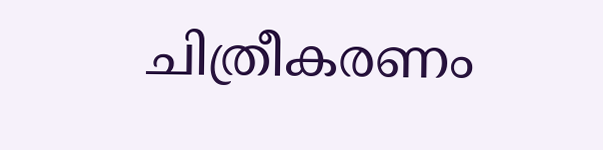ചിത്രീകരണം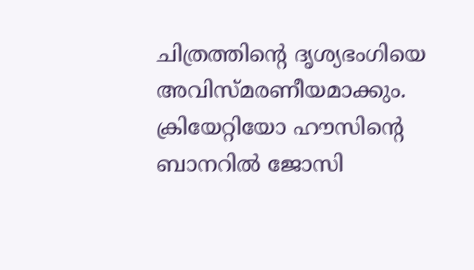ചിത്രത്തിന്റെ ദൃശ്യഭംഗിയെ അവിസ്മരണീയമാക്കും. ക്രിയേറ്റിയോ ഹൗസിന്റെ ബാനറില്‍ ജോസി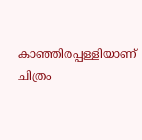കാഞ്ഞിരപ്പള്ളിയാണ് ചിത്രം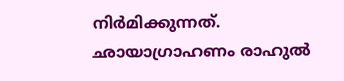നിര്‍മിക്കുന്നത്. ഛായാഗ്രാഹണം രാഹുല്‍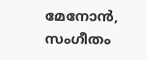മേനോന്‍, സംഗീതം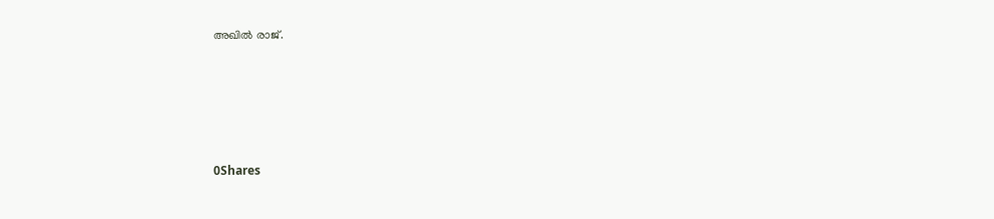അഖില്‍ രാജ്.





0Shares